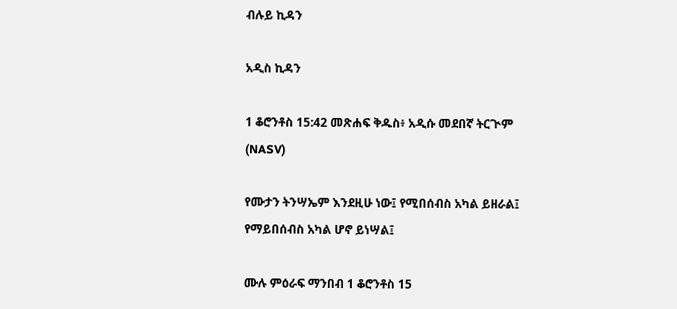ብሉይ ኪዳን

አዲስ ኪዳን

1 ቆሮንቶስ 15:42 መጽሐፍ ቅዱስ፥ አዲሱ መደበኛ ትርጒም (NASV)

የሙታን ትንሣኤም እንደዚሁ ነው፤ የሚበሰብስ አካል ይዘራል፤ የማይበሰብስ አካል ሆኖ ይነሣል፤

ሙሉ ምዕራፍ ማንበብ 1 ቆሮንቶስ 15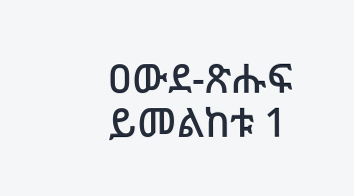ዐውደ-ጽሑፍ ይመልከቱ 1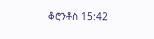ቆሮንቶስ 15:42